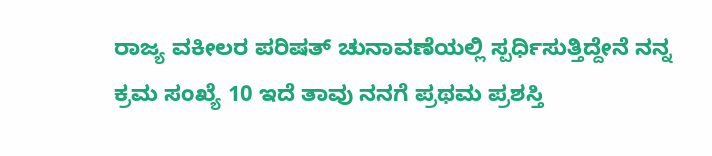ರಾಜ್ಯ ವಕೀಲರ ಪರಿಷತ್ ಚುನಾವಣೆಯಲ್ಲಿ ಸ್ಪರ್ಧಿಸುತ್ತಿದ್ದೇನೆ ನನ್ನ ಕ್ರಮ ಸಂಖ್ಯೆ 10 ಇದೆ ತಾವು ನನಗೆ ಪ್ರಥಮ ಪ್ರಶಸ್ತಿ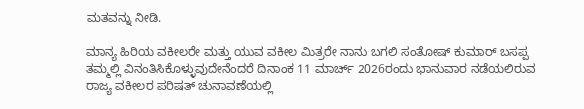ಮತವನ್ನು ನೀಡಿ.

ಮಾನ್ಯ ಹಿರಿಯ ವಕೀಲರೇ ಮತ್ತು ಯುವ ವಕೀಲ ಮಿತ್ರರೇ ನಾನು ಬಗಲಿ ಸಂತೋಷ್ ಕುಮಾರ್ ಬಸಪ್ಪ ತಮ್ಮಲ್ಲಿ ವಿನಂತಿಸಿಕೊಳ್ಳುವುದೇನೆಂದರೆ ದಿನಾಂಕ 11 ಮಾರ್ಚ್ 2026ರಂದು ಭಾನುವಾರ ನಡೆಯಲಿರುವ ರಾಜ್ಯ ವಕೀಲರ ಪರಿಷತ್ ಚುನಾವಣೆಯಲ್ಲಿ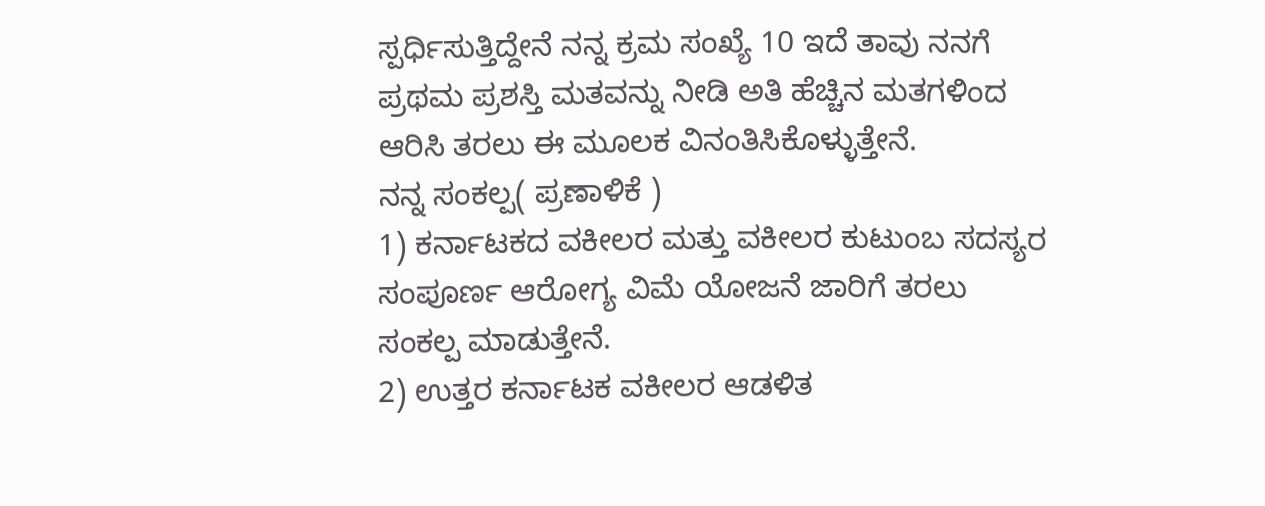ಸ್ಪರ್ಧಿಸುತ್ತಿದ್ದೇನೆ ನನ್ನ ಕ್ರಮ ಸಂಖ್ಯೆ 10 ಇದೆ ತಾವು ನನಗೆ ಪ್ರಥಮ ಪ್ರಶಸ್ತಿ ಮತವನ್ನು ನೀಡಿ ಅತಿ ಹೆಚ್ಚಿನ ಮತಗಳಿಂದ ಆರಿಸಿ ತರಲು ಈ ಮೂಲಕ ವಿನಂತಿಸಿಕೊಳ್ಳುತ್ತೇನೆ.
ನನ್ನ ಸಂಕಲ್ಪ( ಪ್ರಣಾಳಿಕೆ )
1) ಕರ್ನಾಟಕದ ವಕೀಲರ ಮತ್ತು ವಕೀಲರ ಕುಟುಂಬ ಸದಸ್ಯರ ಸಂಪೂರ್ಣ ಆರೋಗ್ಯ ವಿಮೆ ಯೋಜನೆ ಜಾರಿಗೆ ತರಲು ಸಂಕಲ್ಪ ಮಾಡುತ್ತೇನೆ.
2) ಉತ್ತರ ಕರ್ನಾಟಕ ವಕೀಲರ ಆಡಳಿತ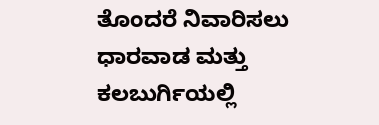ತೊಂದರೆ ನಿವಾರಿಸಲು ಧಾರವಾಡ ಮತ್ತು ಕಲಬುರ್ಗಿಯಲ್ಲಿ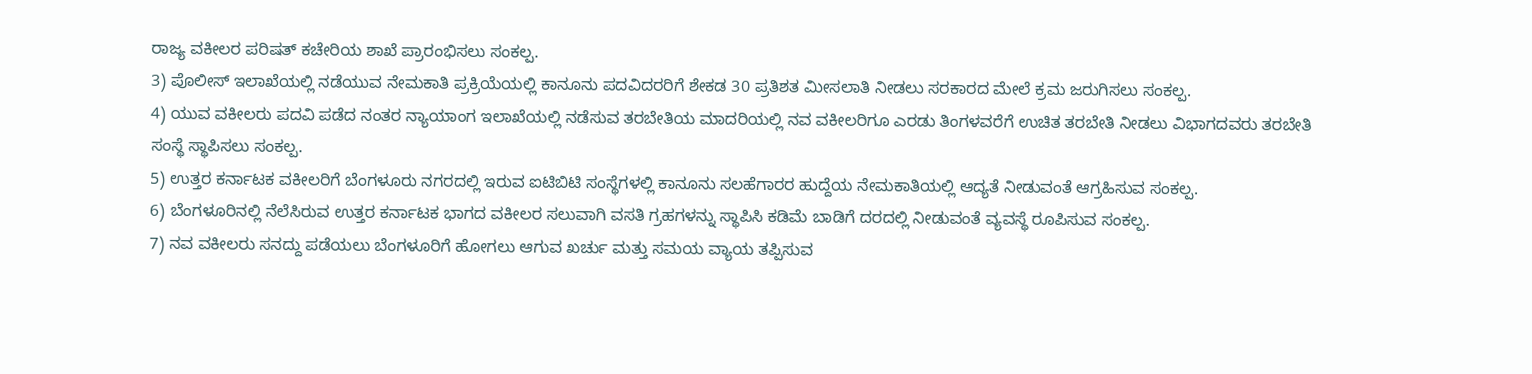ರಾಜ್ಯ ವಕೀಲರ ಪರಿಷತ್ ಕಚೇರಿಯ ಶಾಖೆ ಪ್ರಾರಂಭಿಸಲು ಸಂಕಲ್ಪ.
3) ಪೊಲೀಸ್ ಇಲಾಖೆಯಲ್ಲಿ ನಡೆಯುವ ನೇಮಕಾತಿ ಪ್ರಕ್ರಿಯೆಯಲ್ಲಿ ಕಾನೂನು ಪದವಿದರರಿಗೆ ಶೇಕಡ 30 ಪ್ರತಿಶತ ಮೀಸಲಾತಿ ನೀಡಲು ಸರಕಾರದ ಮೇಲೆ ಕ್ರಮ ಜರುಗಿಸಲು ಸಂಕಲ್ಪ.
4) ಯುವ ವಕೀಲರು ಪದವಿ ಪಡೆದ ನಂತರ ನ್ಯಾಯಾಂಗ ಇಲಾಖೆಯಲ್ಲಿ ನಡೆಸುವ ತರಬೇತಿಯ ಮಾದರಿಯಲ್ಲಿ ನವ ವಕೀಲರಿಗೂ ಎರಡು ತಿಂಗಳವರೆಗೆ ಉಚಿತ ತರಬೇತಿ ನೀಡಲು ವಿಭಾಗದವರು ತರಬೇತಿ ಸಂಸ್ಥೆ ಸ್ಥಾಪಿಸಲು ಸಂಕಲ್ಪ.
5) ಉತ್ತರ ಕರ್ನಾಟಕ ವಕೀಲರಿಗೆ ಬೆಂಗಳೂರು ನಗರದಲ್ಲಿ ಇರುವ ಐಟಿಬಿಟಿ ಸಂಸ್ಥೆಗಳಲ್ಲಿ ಕಾನೂನು ಸಲಹೆಗಾರರ ಹುದ್ದೆಯ ನೇಮಕಾತಿಯಲ್ಲಿ ಆದ್ಯತೆ ನೀಡುವಂತೆ ಆಗ್ರಹಿಸುವ ಸಂಕಲ್ಪ.
6) ಬೆಂಗಳೂರಿನಲ್ಲಿ ನೆಲೆಸಿರುವ ಉತ್ತರ ಕರ್ನಾಟಕ ಭಾಗದ ವಕೀಲರ ಸಲುವಾಗಿ ವಸತಿ ಗ್ರಹಗಳನ್ನು ಸ್ಥಾಪಿಸಿ ಕಡಿಮೆ ಬಾಡಿಗೆ ದರದಲ್ಲಿ ನೀಡುವಂತೆ ವ್ಯವಸ್ಥೆ ರೂಪಿಸುವ ಸಂಕಲ್ಪ.
7) ನವ ವಕೀಲರು ಸನದ್ದು ಪಡೆಯಲು ಬೆಂಗಳೂರಿಗೆ ಹೋಗಲು ಆಗುವ ಖರ್ಚು ಮತ್ತು ಸಮಯ ವ್ಯಾಯ ತಪ್ಪಿಸುವ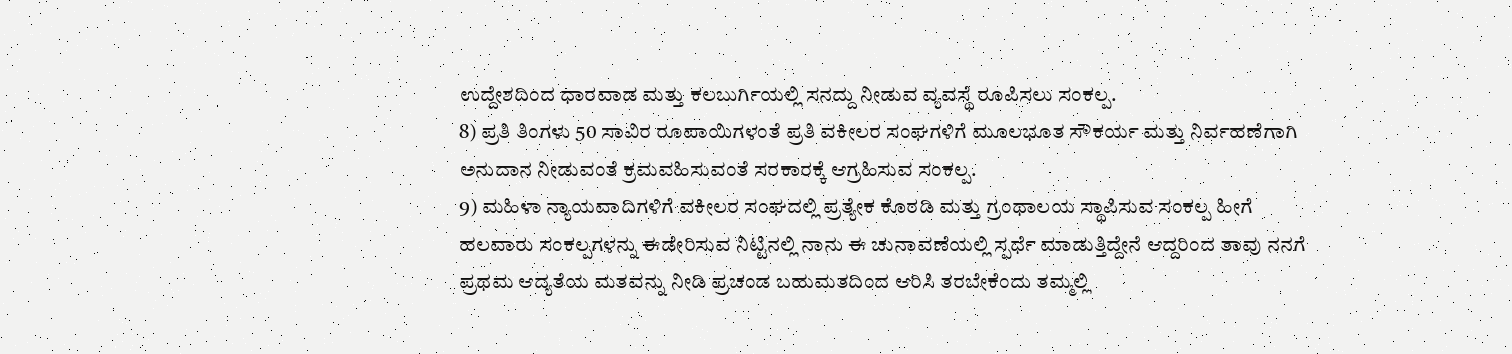ಉದ್ದೇಶದಿಂದ ಧಾರವಾಡ ಮತ್ತು ಕಲಬುರ್ಗಿಯಲ್ಲಿ ಸನದ್ದು ನೀಡುವ ವ್ಯವಸ್ಥೆ ರೂಪಿಸಲು ಸಂಕಲ್ಪ.
8) ಪ್ರತಿ ತಿಂಗಳು 50 ಸಾವಿರ ರೂಪಾಯಿಗಳಂತೆ ಪ್ರತಿ ವಕೀಲರ ಸಂಘಗಳಿಗೆ ಮೂಲಭೂತ ಸೌಕರ್ಯ ಮತ್ತು ನಿರ್ವಹಣೆಗಾಗಿ ಅನುದಾನ ನೀಡುವಂತೆ ಕ್ರಮವಹಿಸುವಂತೆ ಸರಕಾರಕ್ಕೆ ಆಗ್ರಹಿಸುವ ಸಂಕಲ್ಪ.
9) ಮಹಿಳಾ ನ್ಯಾಯವಾದಿಗಳಿಗೆ ವಕೀಲರ ಸಂಘದಲ್ಲಿ ಪ್ರತ್ಯೇಕ ಕೊಠಡಿ ಮತ್ತು ಗ್ರಂಥಾಲಯ ಸ್ಥಾಪಿಸುವ ಸಂಕಲ್ಪ ಹೀಗೆ ಹಲವಾರು ಸಂಕಲ್ಪಗಳನ್ನು ಈಡೇರಿಸುವ ನಿಟ್ಟಿನಲ್ಲಿ ನಾನು ಈ ಚುನಾವಣೆಯಲ್ಲಿ ಸ್ಪರ್ಧೆ ಮಾಡುತ್ತಿದ್ದೇನೆ ಆದ್ದರಿಂದ ತಾವು ನನಗೆ ಪ್ರಥಮ ಆದ್ಯತೆಯ ಮತವನ್ನು ನೀಡಿ ಪ್ರಚಂಡ ಬಹುಮತದಿಂದ ಆರಿಸಿ ತರಬೇಕೆಂದು ತಮ್ಮಲ್ಲಿ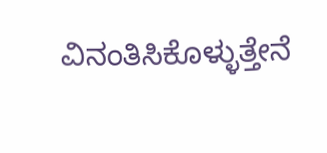ವಿನಂತಿಸಿಕೊಳ್ಳುತ್ತೇನೆ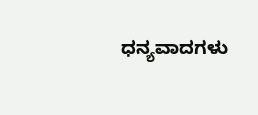ಧನ್ಯವಾದಗಳು